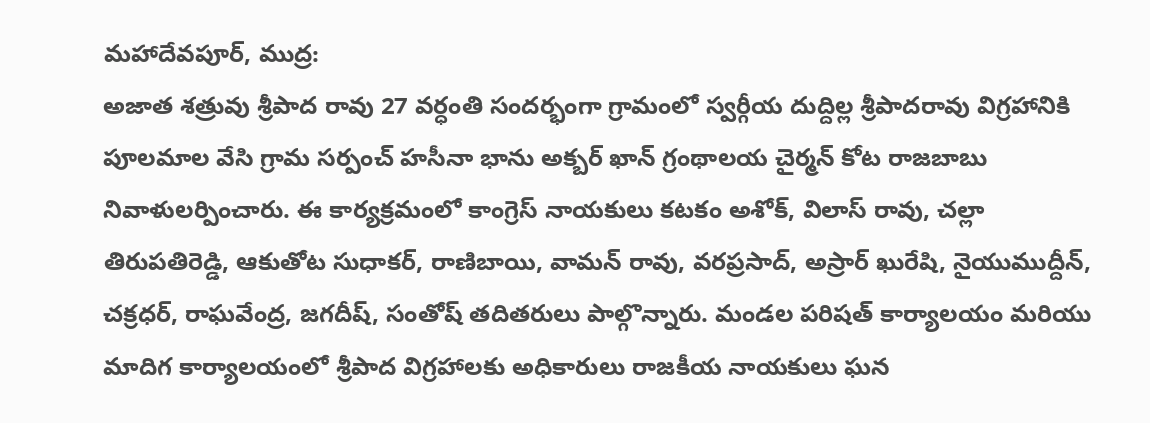మహాదేవపూర్, ముద్ర:
అజాత శత్రువు శ్రీపాద రావు 27 వర్ధంతి సందర్భంగా గ్రామంలో స్వర్గీయ దుద్దిల్ల శ్రీపాదరావు విగ్రహానికి పూలమాల వేసి గ్రామ సర్పంచ్ హసీనా భాను అక్బర్ ఖాన్ గ్రంథాలయ చైర్మన్ కోట రాజబాబు నివాళులర్పించారు. ఈ కార్యక్రమంలో కాంగ్రెస్ నాయకులు కటకం అశోక్, విలాస్ రావు, చల్లా తిరుపతిరెడ్డి, ఆకుతోట సుధాకర్, రాణిబాయి, వామన్ రావు, వరప్రసాద్, అస్రార్ ఖురేషి, నైయుముద్దీన్, చక్రధర్, రాఘవేంద్ర, జగదీష్, సంతోష్ తదితరులు పాల్గొన్నారు. మండల పరిషత్ కార్యాలయం మరియు మాదిగ కార్యాలయంలో శ్రీపాద విగ్రహాలకు అధికారులు రాజకీయ నాయకులు ఘన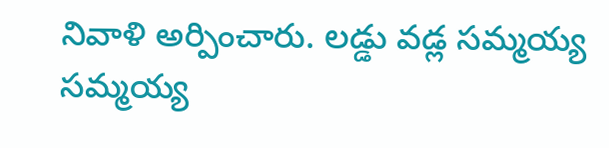నివాళి అర్పించారు. లడ్డు వడ్ల సమ్మయ్య సమ్మయ్య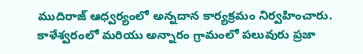ముదిరాజ్ ఆధ్వర్యంలో అన్నదాన కార్యక్రమం నిర్వహించారు. కాళేశ్వరంలో మరియు అన్నారం గ్రామంలో పలువురు ప్రజా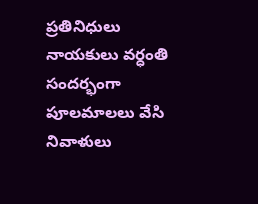ప్రతినిధులు నాయకులు వర్ధంతి సందర్భంగా పూలమాలలు వేసి నివాళులు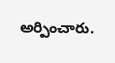అర్పించారు.